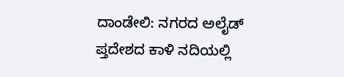ದಾಂಡೇಲಿ: ನಗರದ ಅಲೈಡ್ ಪ್ತದೇಶದ ಕಾಳಿ ನದಿಯಲ್ಲಿ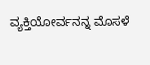ವ್ಯಕ್ತಿಯೋರ್ವನನ್ನ ಮೊಸಳೆ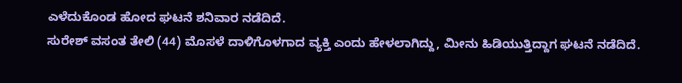ಎಳೆದುಕೊಂಡ ಹೋದ ಘಟನೆ ಶನಿವಾರ ನಡೆದಿದೆ.
ಸುರೇಶ್ ವಸಂತ ತೇಲಿ (44) ಮೊಸಳೆ ದಾಳಿಗೊಳಗಾದ ವ್ಯಕ್ತಿ ಎಂದು ಹೇಳಲಾಗಿದ್ದು, ಮೀನು ಹಿಡಿಯುತ್ತಿದ್ದಾಗ ಘಟನೆ ನಡೆದಿದೆ.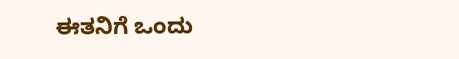ಈತನಿಗೆ ಒಂದು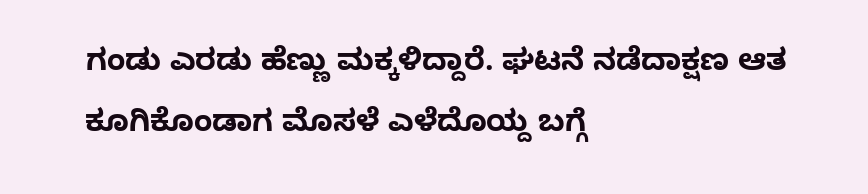ಗಂಡು ಎರಡು ಹೆಣ್ಣು ಮಕ್ಕಳಿದ್ದಾರೆ. ಘಟನೆ ನಡೆದಾಕ್ಷಣ ಆತ ಕೂಗಿಕೊಂಡಾಗ ಮೊಸಳೆ ಎಳೆದೊಯ್ದ ಬಗ್ಗೆ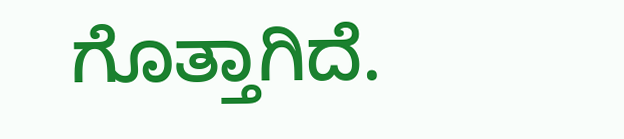ಗೊತ್ತಾಗಿದೆ.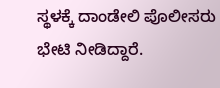ಸ್ಥಳಕ್ಕೆ ದಾಂಡೇಲಿ ಪೊಲೀಸರು ಭೇಟಿ ನೀಡಿದ್ದಾರೆ.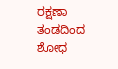ರಕ್ಷಣಾ ತಂಡದಿಂದ ಶೋಧ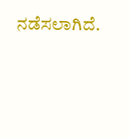ನಡೆಸಲಾಗಿದೆ.